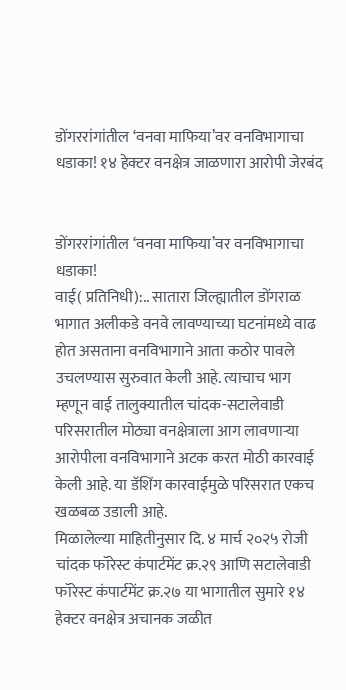डोंगररांगांतील ‘वनवा माफिया’वर वनविभागाचा धडाका! १४ हेक्टर वनक्षेत्र जाळणारा आरोपी जेरबंद


डोंगररांगांतील ‘वनवा माफिया’वर वनविभागाचा धडाका!
वाई( प्रतिनिधी):.. सातारा जिल्ह्यातील डोंगराळ भागात अलीकडे वनवे लावण्याच्या घटनांमध्ये वाढ होत असताना वनविभागाने आता कठोर पावले उचलण्यास सुरुवात केली आहे. त्याचाच भाग म्हणून वाई तालुक्यातील चांदक-सटालेवाडी परिसरातील मोठ्या वनक्षेत्राला आग लावणाऱ्या आरोपीला वनविभागाने अटक करत मोठी कारवाई केली आहे. या डॅशिंग कारवाईमुळे परिसरात एकच खळबळ उडाली आहे.
मिळालेल्या माहितीनुसार दि. ४ मार्च २०२५ रोजी चांदक फॉरेस्ट कंपार्टमेंट क्र.२९ आणि सटालेवाडी फॉरेस्ट कंपार्टमेंट क्र.२७ या भागातील सुमारे १४ हेक्टर वनक्षेत्र अचानक जळीत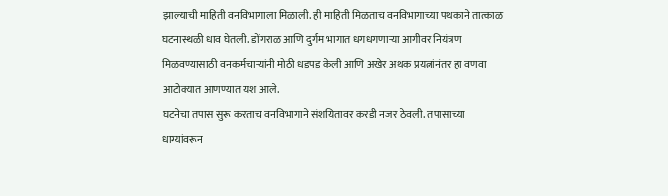झाल्याची माहिती वनविभागाला मिळाली. ही माहिती मिळताच वनविभागाच्या पथकाने तात्काळ घटनास्थळी धाव घेतली. डोंगराळ आणि दुर्गम भागात धगधगणाऱ्या आगीवर नियंत्रण मिळवण्यासाठी वनकर्मचाऱ्यांनी मोठी धडपड केली आणि अखेर अथक प्रयत्नांनंतर हा वणवा आटोक्यात आणण्यात यश आले.
घटनेचा तपास सुरू करताच वनविभागाने संशयितावर करडी नजर ठेवली. तपासाच्या धाग्यांवरून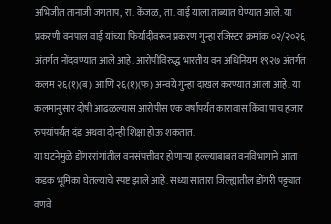अभिजीत तानाजी जगताप, रा. केंजळ, ता. वाई याला ताब्यात घेण्यात आले. या प्रकरणी वनपाल वाई यांच्या फिर्यादीवरून प्रकरण गुन्हा रजिस्टर क्रमांक ०२/२०२६ अंतर्गत नोंदवण्यात आले आहे. आरोपीविरुद्ध भारतीय वन अधिनियम १९२७ अंतर्गत कलम २६(१)(ब) आणि २६(१)(फ) अन्वये गुन्हा दाखल करण्यात आला आहे. या कलमानुसार दोषी आढळल्यास आरोपीस एक वर्षापर्यंत कारावास किंवा पाच हजार रुपयांपर्यंत दंड अथवा दोन्ही शिक्षा होऊ शकतात.
या घटनेमुळे डोंगररांगांतील वनसंपत्तीवर होणाऱ्या हल्ल्याबाबत वनविभागाने आता कडक भूमिका घेतल्याचे स्पष्ट झाले आहे. सध्या सातारा जिल्ह्यातील डोंगरी पट्ट्यात वणवे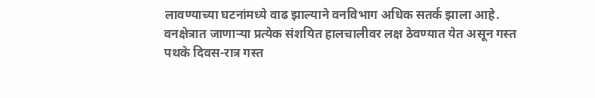लावण्याच्या घटनांमध्ये वाढ झाल्याने वनविभाग अधिक सतर्क झाला आहे. वनक्षेत्रात जाणाऱ्या प्रत्येक संशयित हालचालीवर लक्ष ठेवण्यात येत असून गस्त पथके दिवस-रात्र गस्त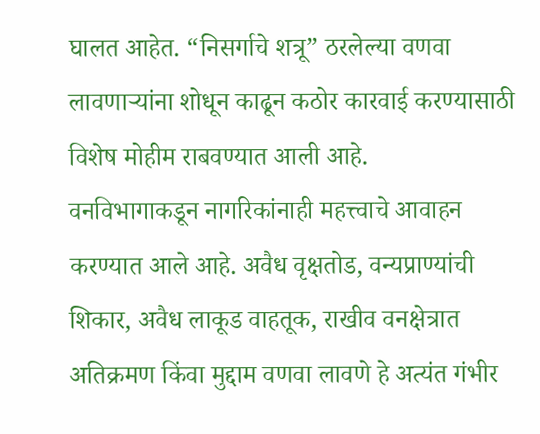घालत आहेत. “निसर्गाचे शत्रू” ठरलेल्या वणवा लावणाऱ्यांना शोधून काढून कठोर कारवाई करण्यासाठी विशेष मोहीम राबवण्यात आली आहे.
वनविभागाकडून नागरिकांनाही महत्त्वाचे आवाहन करण्यात आले आहे. अवैध वृक्षतोड, वन्यप्राण्यांची शिकार, अवैध लाकूड वाहतूक, राखीव वनक्षेत्रात अतिक्रमण किंवा मुद्दाम वणवा लावणे हे अत्यंत गंभीर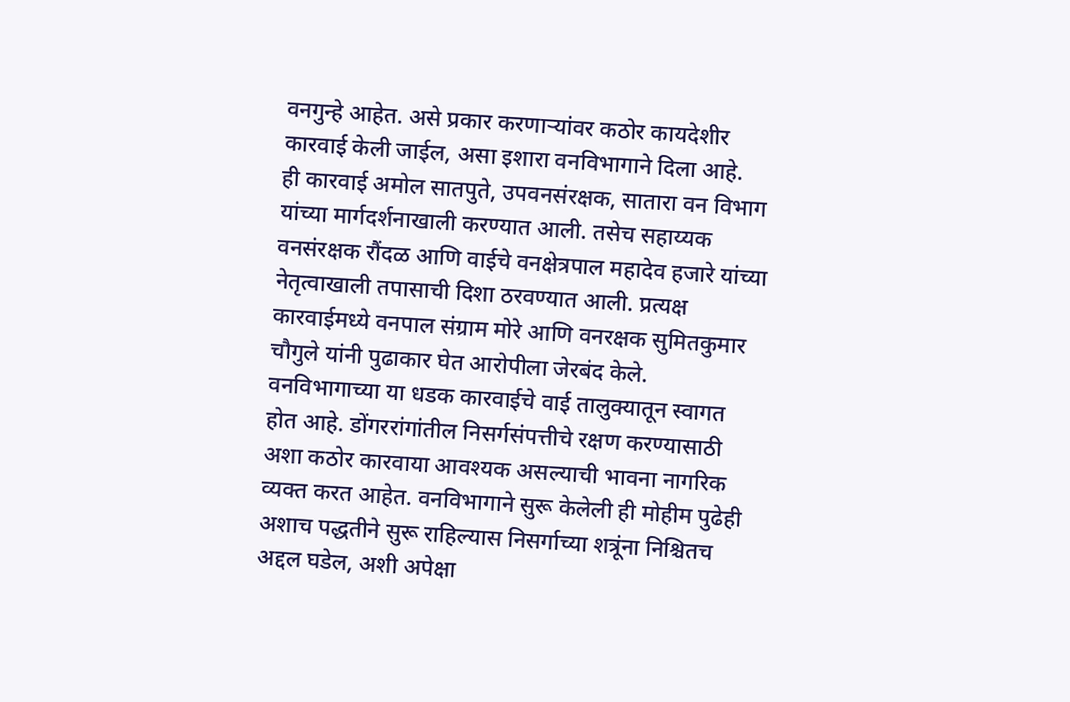वनगुन्हे आहेत. असे प्रकार करणाऱ्यांवर कठोर कायदेशीर कारवाई केली जाईल, असा इशारा वनविभागाने दिला आहे.
ही कारवाई अमोल सातपुते, उपवनसंरक्षक, सातारा वन विभाग यांच्या मार्गदर्शनाखाली करण्यात आली. तसेच सहाय्यक वनसंरक्षक रौंदळ आणि वाईचे वनक्षेत्रपाल महादेव हजारे यांच्या नेतृत्वाखाली तपासाची दिशा ठरवण्यात आली. प्रत्यक्ष कारवाईमध्ये वनपाल संग्राम मोरे आणि वनरक्षक सुमितकुमार चौगुले यांनी पुढाकार घेत आरोपीला जेरबंद केले.
वनविभागाच्या या धडक कारवाईचे वाई तालुक्यातून स्वागत होत आहे. डोंगररांगांतील निसर्गसंपत्तीचे रक्षण करण्यासाठी अशा कठोर कारवाया आवश्यक असल्याची भावना नागरिक व्यक्त करत आहेत. वनविभागाने सुरू केलेली ही मोहीम पुढेही अशाच पद्धतीने सुरू राहिल्यास निसर्गाच्या शत्रूंना निश्चितच अद्दल घडेल, अशी अपेक्षा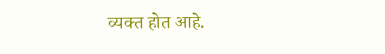व्यक्त होत आहे.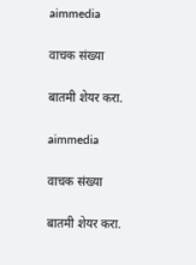aimmedia

वाचक संख्या

बातमी शेयर करा.

aimmedia

वाचक संख्या

बातमी शेयर करा.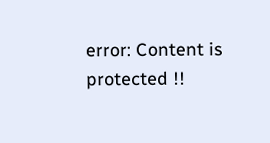error: Content is protected !!